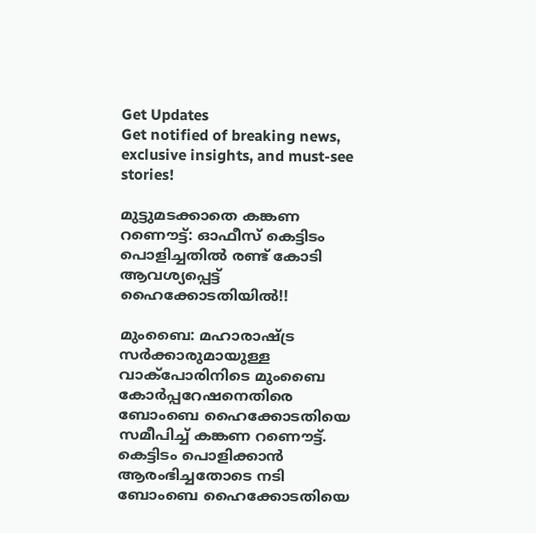Get Updates
Get notified of breaking news, exclusive insights, and must-see stories!

മുട്ടുമടക്കാതെ കങ്കണ റണൌട്ട്: ഓഫീസ് കെട്ടിടം പൊളിച്ചതിൽ രണ്ട് കോടി ആവശ്യപ്പെട്ട് ഹൈക്കോടതിയിൽ!!

മുംബൈ: മഹാരാഷ്ട്ര സർക്കാരുമായുള്ള വാക്പോരിനിടെ മുംബൈ കോർപ്പറേഷനെതിരെ ബോംബെ ഹൈക്കോടതിയെ സമീപിച്ച് കങ്കണ റണൌട്ട്. കെട്ടിടം പൊളിക്കാൻ ആരംഭിച്ചതോടെ നടി ബോംബെ ഹൈക്കോടതിയെ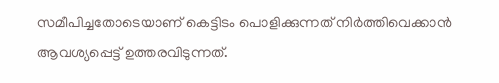സമീപിച്ചതോടെയാണ് കെട്ടിടം പൊളിക്കുന്നത് നിർത്തിവെക്കാൻ ആവശ്യപ്പെട്ട് ഉത്തരവിടുന്നത്.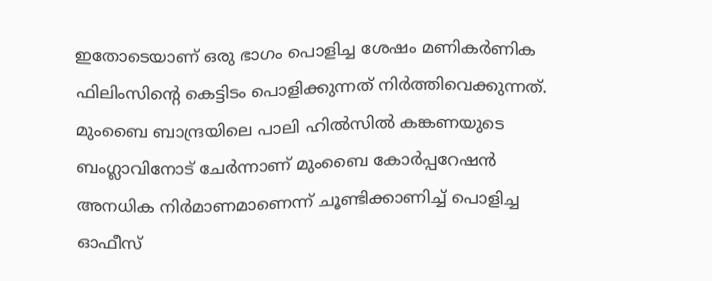ഇതോടെയാണ് ഒരു ഭാഗം പൊളിച്ച ശേഷം മണികർണിക ഫിലിംസിന്റെ കെട്ടിടം പൊളിക്കുന്നത് നിർത്തിവെക്കുന്നത്. മുംബൈ ബാന്ദ്രയിലെ പാലി ഹിൽസിൽ കങ്കണയുടെ ബംഗ്ലാവിനോട് ചേർന്നാണ് മുംബൈ കോർപ്പറേഷൻ അനധിക നിർമാണമാണെന്ന് ചൂണ്ടിക്കാണിച്ച് പൊളിച്ച ഓഫീസ്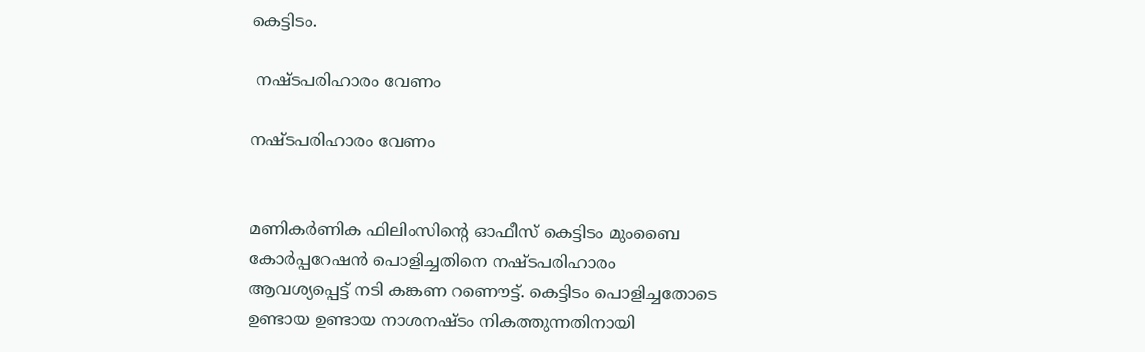കെട്ടിടം.

 നഷ്ടപരിഹാരം വേണം

നഷ്ടപരിഹാരം വേണം


മണികർണിക ഫിലിംസിന്റെ ഓഫീസ് കെട്ടിടം മുംബൈ കോർപ്പറേഷൻ പൊളിച്ചതിനെ നഷ്ടപരിഹാരം ആവശ്യപ്പെട്ട് നടി കങ്കണ റണൌട്ട്. കെട്ടിടം പൊളിച്ചതോടെ ഉണ്ടായ ഉണ്ടായ നാശനഷ്ടം നികത്തുന്നതിനായി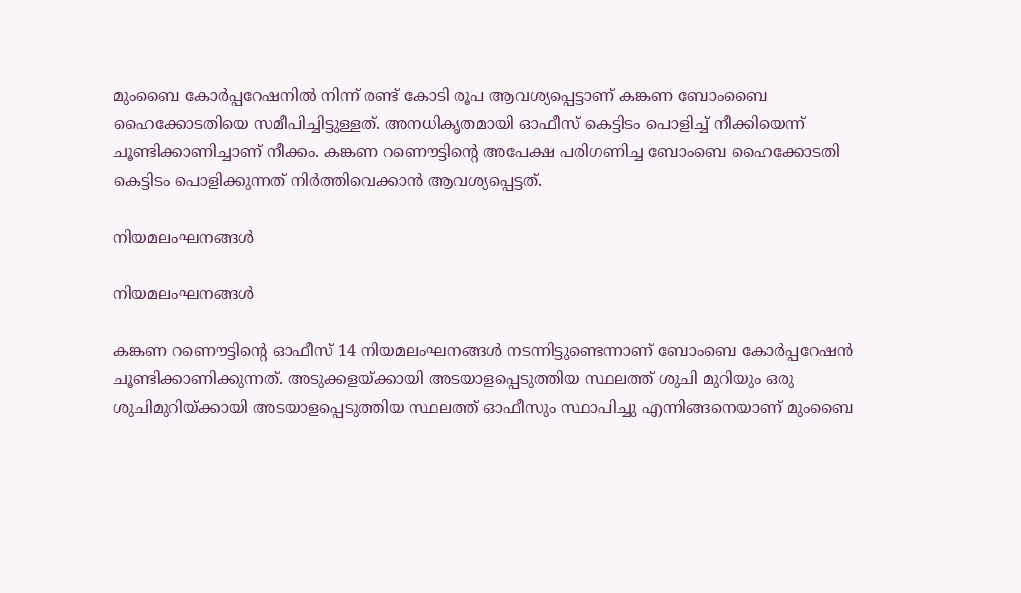മുംബൈ കോർപ്പറേഷനിൽ നിന്ന് രണ്ട് കോടി രൂപ ആവശ്യപ്പെട്ടാണ് കങ്കണ ബോംബൈ ഹൈക്കോടതിയെ സമീപിച്ചിട്ടുള്ളത്. അനധികൃതമായി ഓഫീസ് കെട്ടിടം പൊളിച്ച് നീക്കിയെന്ന് ചൂണ്ടിക്കാണിച്ചാണ് നീക്കം. കങ്കണ റണൌട്ടിന്റെ അപേക്ഷ പരിഗണിച്ച ബോംബെ ഹൈക്കോടതി കെട്ടിടം പൊളിക്കുന്നത് നിർത്തിവെക്കാൻ ആവശ്യപ്പെട്ടത്.

നിയമലംഘനങ്ങൾ

നിയമലംഘനങ്ങൾ

കങ്കണ റണൌട്ടിന്റെ ഓഫീസ് 14 നിയമലംഘനങ്ങൾ നടന്നിട്ടുണ്ടെന്നാണ് ബോംബെ കോർപ്പറേഷൻ ചൂണ്ടിക്കാണിക്കുന്നത്. അടുക്കളയ്ക്കായി അടയാളപ്പെടുത്തിയ സ്ഥലത്ത് ശുചി മുറിയും ഒരു ശുചിമുറിയ്ക്കായി അടയാളപ്പെടുത്തിയ സ്ഥലത്ത് ഓഫീസും സ്ഥാപിച്ചു എന്നിങ്ങനെയാണ് മുംബൈ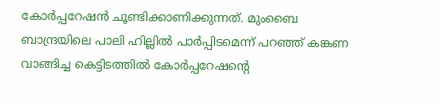കോർപ്പറേഷൻ ചൂണ്ടിക്കാണിക്കുന്നത്. മുംബൈ ബാന്ദ്രയിലെ പാലി ഹില്ലിൽ പാർപ്പിടമെന്ന് പറഞ്ഞ് കങ്കണ വാങ്ങിച്ച കെട്ടിടത്തിൽ കോർപ്പറേഷന്റെ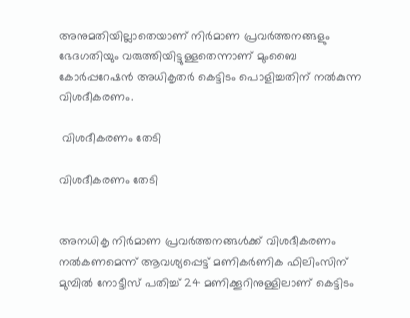അനുമതിയില്ലാതെയാണ് നിർമാണ പ്രവർത്തനങ്ങളും ഭേദഗതിയും വരുത്തിയിട്ടുള്ളതെന്നാണ് മുംബൈ കോർപ്പറേഷൻ അധികൃതർ കെട്ടിടം പൊളിച്ചതിന് നൽകുന്ന വിശദീകരണം.

 വിശദീകരണം തേടി

വിശദീകരണം തേടി


അനധികൃ നിർമാണ പ്രവർത്തനങ്ങൾക്ക് വിശദീകരണം നൽകണമെന്ന് ആവശ്യപ്പെട്ട് മണികർണിക ഫിലിംസിന് മുമ്പിൽ നോട്ടീസ് പതിച്ച് 24 മണിക്കൂറിനുള്ളിലാണ് കെട്ടിടം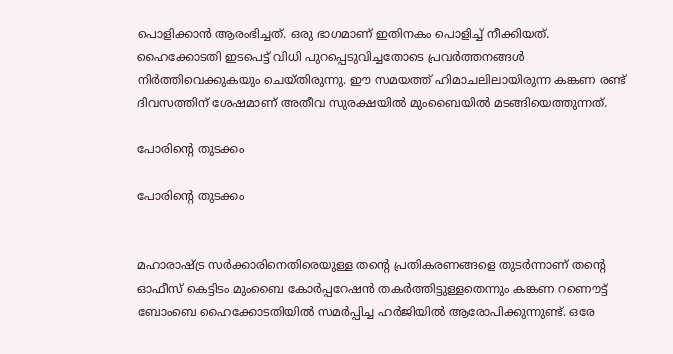പൊളിക്കാൻ ആരംഭിച്ചത്. ഒരു ഭാഗമാണ് ഇതിനകം പൊളിച്ച് നീക്കിയത്. ഹൈക്കോടതി ഇടപെട്ട് വിധി പുറപ്പെടുവിച്ചതോടെ പ്രവർത്തനങ്ങൾ നിർത്തിവെക്കുകയും ചെയ്തിരുന്നു. ഈ സമയത്ത് ഹിമാചലിലായിരുന്ന കങ്കണ രണ്ട് ദിവസത്തിന് ശേഷമാണ് അതീവ സുരക്ഷയിൽ മുംബൈയിൽ മടങ്ങിയെത്തുന്നത്.

പോരിന്റെ തുടക്കം

പോരിന്റെ തുടക്കം


മഹാരാഷ്ട്ര സർക്കാരിനെതിരെയുള്ള തന്റെ പ്രതികരണങ്ങളെ തുടർന്നാണ് തന്റെ ഓഫീസ് കെട്ടിടം മുംബൈ കോർപ്പറേഷൻ തകർത്തിട്ടുള്ളതെന്നും കങ്കണ റണൌട്ട് ബോംബെ ഹൈക്കോടതിയിൽ സമർപ്പിച്ച ഹർജിയിൽ ആരോപിക്കുന്നുണ്ട്. ഒരേ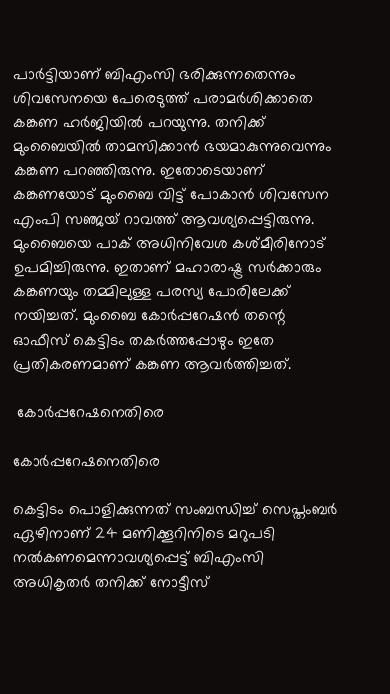പാർട്ടിയാണ് ബിഎംസി ഭരിക്കുന്നതെന്നും ശിവസേനയെ പേരെടുത്ത് പരാമർശിക്കാതെ കങ്കണ ഹർജിയിൽ പറയുന്നു. തനിക്ക് മുംബൈയിൽ താമസിക്കാൻ ഭയമാകുന്നുവെന്നും കങ്കണ പറഞ്ഞിരുന്നു. ഇതോടെയാണ് കങ്കണയോട് മുംബൈ വിട്ട് പോകാൻ ശിവസേന എംപി സഞ്ജയ് റാവത്ത് ആവശ്യപ്പെട്ടിരുന്നു. മുംബൈയെ പാക് അധിനിവേശ കശ്മീരിനോട് ഉപമിച്ചിരുന്നു. ഇതാണ് മഹാരാഷ്ട്ര സർക്കാരും കങ്കണയും തമ്മിലുള്ള പരസ്യ പോരിലേക്ക് നയിച്ചത്. മുംബൈ കോർപ്പറേഷൻ തന്റെ ഓഫീസ് കെട്ടിടം തകർത്തപ്പോഴും ഇതേ പ്രതികരണമാണ് കങ്കണ ആവർത്തിച്ചത്.

 കോർപ്പറേഷനെതിരെ

കോർപ്പറേഷനെതിരെ

കെട്ടിടം പൊളിക്കുന്നത് സംബന്ധിച്ച് സെപ്തംബർ ഏഴിനാണ് 24 മണിക്കൂറിനിടെ മറുപടി നൽകണമെന്നാവശ്യപ്പെട്ട് ബിഎംസി അധികൃതർ തനിക്ക് നോട്ടീസ്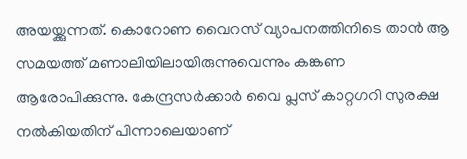അയയ്ക്കുന്നത്. കൊറോണ വൈറസ് വ്യാപനത്തിനിടെ താൻ ആ സമയത്ത് മണാലിയിലായിരുന്നുവെന്നും കങ്കണ ആരോപിക്കുന്നു. കേന്ദ്രസർക്കാർ വൈ പ്ലസ് കാറ്റഗറി സുരക്ഷ നൽകിയതിന് പിന്നാലെയാണ്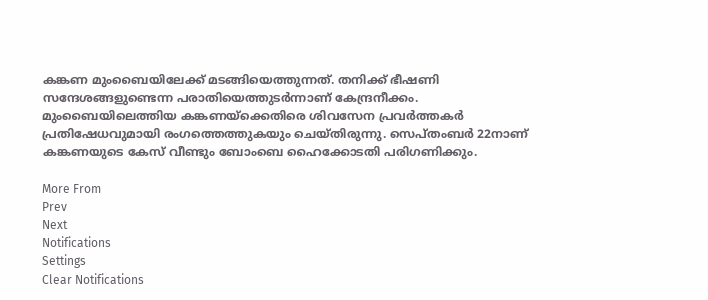കങ്കണ മുംബൈയിലേക്ക് മടങ്ങിയെത്തുന്നത്. തനിക്ക് ഭീഷണി സന്ദേശങ്ങളുണ്ടെന്ന പരാതിയെത്തുടർന്നാണ് കേന്ദ്രനീക്കം. മുംബൈയിലെത്തിയ കങ്കണയ്ക്കെതിരെ ശിവസേന പ്രവർത്തകർ പ്രതിഷേധവുമായി രംഗത്തെത്തുകയും ചെയ്തിരുന്നു. സെപ്തംബർ 22നാണ് കങ്കണയുടെ കേസ് വീണ്ടും ബോംബെ ഹൈക്കോടതി പരിഗണിക്കും.

More From
Prev
Next
Notifications
Settings
Clear Notifications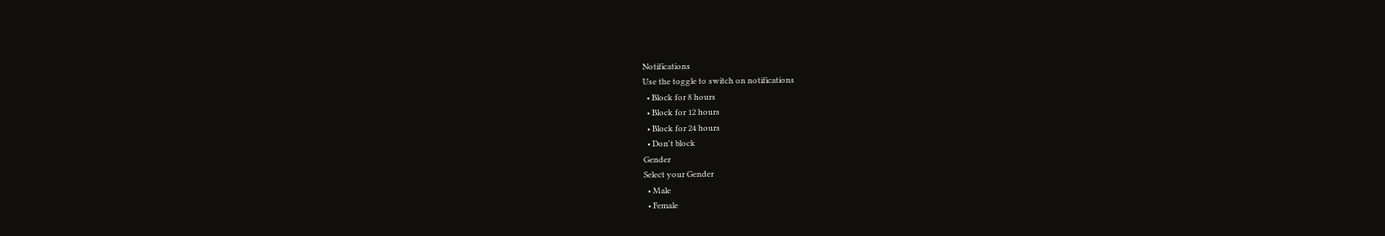Notifications
Use the toggle to switch on notifications
  • Block for 8 hours
  • Block for 12 hours
  • Block for 24 hours
  • Don't block
Gender
Select your Gender
  • Male
  • Female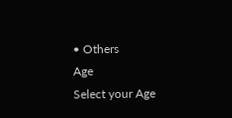• Others
Age
Select your Age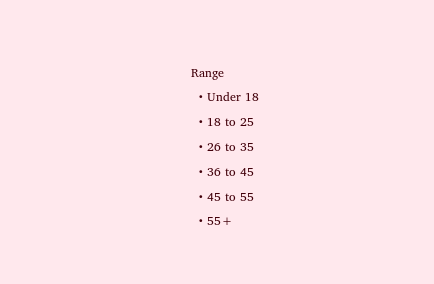Range
  • Under 18
  • 18 to 25
  • 26 to 35
  • 36 to 45
  • 45 to 55
  • 55+